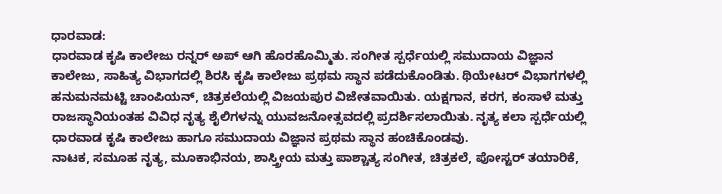ಧಾರವಾಡ:
ಧಾರವಾಡ ಕೃಷಿ ಕಾಲೇಜು ರನ್ನರ್ ಅಪ್ ಆಗಿ ಹೊರಹೊಮ್ಮಿತು. ಸಂಗೀತ ಸ್ಪರ್ಧೆಯಲ್ಲಿ ಸಮುದಾಯ ವಿಜ್ಞಾನ ಕಾಲೇಜು, ಸಾಹಿತ್ಯ ವಿಭಾಗದಲ್ಲಿ ಶಿರಸಿ ಕೃಷಿ ಕಾಲೇಜು ಪ್ರಥಮ ಸ್ಥಾನ ಪಡೆದುಕೊಂಡಿತು. ಥಿಯೇಟರ್ ವಿಭಾಗಗಳಲ್ಲಿ ಹನುಮನಮಟ್ಟಿ ಚಾಂಪಿಯನ್, ಚಿತ್ರಕಲೆಯಲ್ಲಿ ವಿಜಯಪುರ ವಿಜೇತವಾಯಿತು. ಯಕ್ಷಗಾನ, ಕರಗ, ಕಂಸಾಳೆ ಮತ್ತು ರಾಜಸ್ಥಾನಿಯಂತಹ ವಿವಿಧ ನೃತ್ಯ ಶೈಲಿಗಳನ್ನು ಯುವಜನೋತ್ಸವದಲ್ಲಿ ಪ್ರದರ್ಶಿಸಲಾಯಿತು. ನೃತ್ಯ ಕಲಾ ಸ್ಪರ್ಧೆಯಲ್ಲಿ ಧಾರವಾಡ ಕೃಷಿ ಕಾಲೇಜು ಹಾಗೂ ಸಮುದಾಯ ವಿಜ್ಞಾನ ಪ್ರಥಮ ಸ್ಥಾನ ಹಂಚಿಕೊಂಡವು.
ನಾಟಕ, ಸಮೂಹ ನೃತ್ಯ, ಮೂಕಾಭಿನಯ, ಶಾಸ್ತ್ರೀಯ ಮತ್ತು ಪಾಶ್ಚಾತ್ಯ ಸಂಗೀತ, ಚಿತ್ರಕಲೆ, ಪೋಸ್ಟರ್ ತಯಾರಿಕೆ,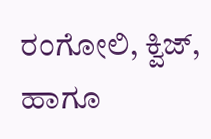ರಂಗೋಲಿ, ಕ್ವಿಜ್, ಹಾಗೂ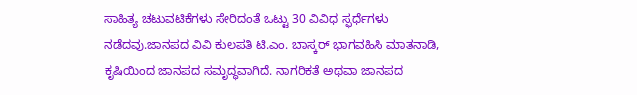ಸಾಹಿತ್ಯ ಚಟುವಟಿಕೆಗಳು ಸೇರಿದಂತೆ ಒಟ್ಟು 30 ವಿವಿಧ ಸ್ಫರ್ಧೆಗಳು ನಡೆದವು.ಜಾನಪದ ವಿವಿ ಕುಲಪತಿ ಟಿ.ಎಂ. ಬಾಸ್ಕರ್ ಭಾಗವಹಿಸಿ ಮಾತನಾಡಿ, ಕೃಷಿಯಿಂದ ಜಾನಪದ ಸಮೃದ್ಧವಾಗಿದೆ. ನಾಗರಿಕತೆ ಅಥವಾ ಜಾನಪದ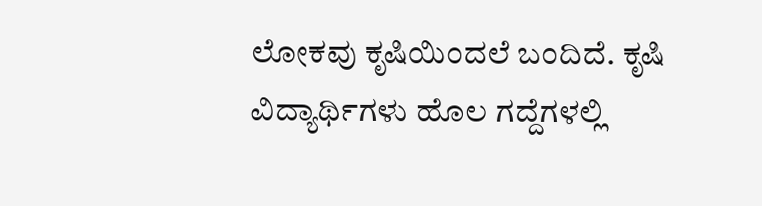ಲೋಕವು ಕೃಷಿಯಿಂದಲೆ ಬಂದಿದೆ. ಕೃಷಿ ವಿದ್ಯಾರ್ಥಿಗಳು ಹೊಲ ಗದ್ದೆಗಳಲ್ಲಿ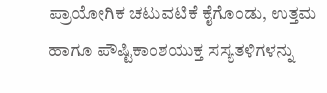ಪ್ರಾಯೋಗಿಕ ಚಟುವಟಿಕೆ ಕೈಗೊಂಡು, ಉತ್ತಮ ಹಾಗೂ ಪೌಷ್ಟಿಕಾಂಶಯುಕ್ತ ಸಸ್ಯತಳಿಗಳನ್ನು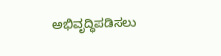ಅಭಿವೃದ್ಧಿಪಡಿಸಲು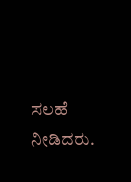ಸಲಹೆ ನೀಡಿದರು.